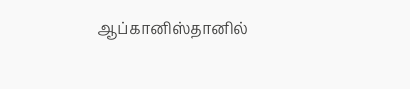ஆப்கானிஸ்தானில்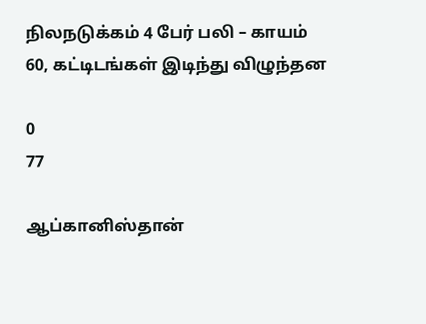நிலநடுக்கம் 4 பேர் பலி – காயம் 60, கட்டிடங்கள் இடிந்து விழுந்தன

0
77

ஆப்கானிஸ்தான்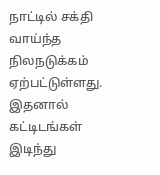நாட்டில் சக்தி வாய்ந்த நிலநடுக்கம் ஏற்பட்டுள்ளது. இதனால் கட்டிடங்கள் இடிந்து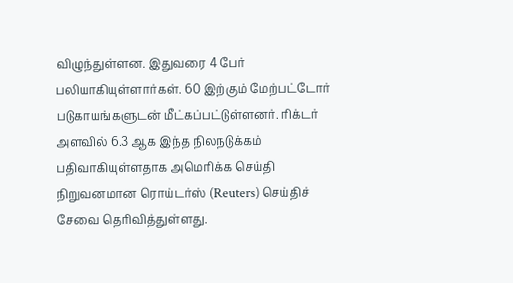விழுந்துள்ளன. இதுவரை 4 பேர் பலியாகியுள்ளார்கள். 60 இற்கும் மேற்பட்டோர் படுகாயங்களுடன் மீட்கப்பட்டுள்ளனர். ரிக்டர் அளவில் 6.3 ஆக இந்த நிலநடுக்கம் பதிவாகியுள்ளதாக அமெரிக்க செய்தி நிறுவனமான ரொய்டர்ஸ் (Reuters) செய்திச் சேவை தெரிவித்துள்ளது.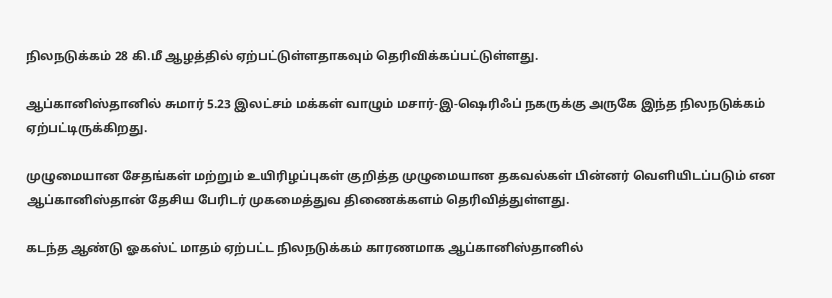நிலநடுக்கம் 28 கி.மீ ஆழத்தில் ஏற்பட்டுள்ளதாகவும் தெரிவிக்கப்பட்டுள்ளது.

ஆப்கானிஸ்தானில் சுமார் 5.23 இலட்சம் மக்கள் வாழும் மசார்-இ-ஷெரிஃப் நகருக்கு அருகே இந்த நிலநடுக்கம் ஏற்பட்டிருக்கிறது.

முழுமையான சேதங்கள் மற்றும் உயிரிழப்புகள் குறித்த முழுமையான தகவல்கள் பின்னர் வெளியிடப்படும் என ஆப்கானிஸ்தான் தேசிய பேரிடர் முகமைத்துவ திணைக்களம் தெரிவித்துள்ளது.

கடந்த ஆண்டு ஓகஸ்ட் மாதம் ஏற்பட்ட நிலநடுக்கம் காரணமாக ஆப்கானிஸ்தானில்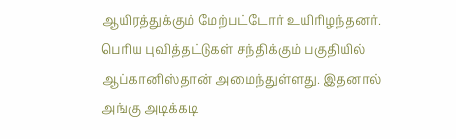ஆயிரத்துக்கும் மேற்பட்டோர் உயிரிழந்தனர். பெரிய புவித்தட்டுகள் சந்திக்கும் பகுதியில் ஆப்கானிஸ்தான் அமைந்துள்ளது. இதனால் அங்கு அடிக்கடி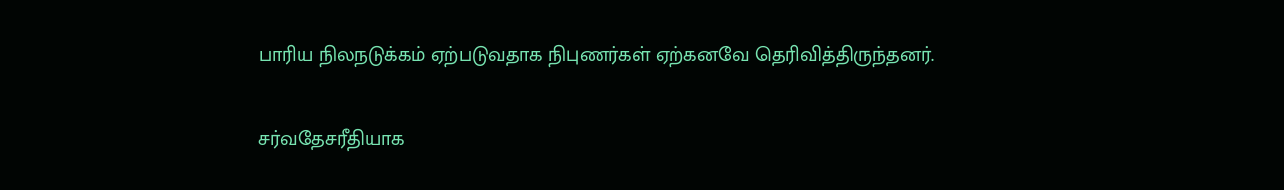பாரிய நிலநடுக்கம் ஏற்படுவதாக நிபுணர்கள் ஏற்கனவே தெரிவித்திருந்தனர்.

சர்வதேசரீதியாக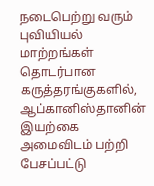நடைபெற்று வரும் புவியியல் மாற்றங்கள் தொடர்பான கருத்தரங்குகளில், ஆப்கானிஸ்தானின் இயற்கை அமைவிடம் பற்றி பேசப்பட்டு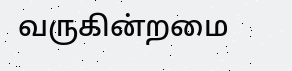வருகின்றமை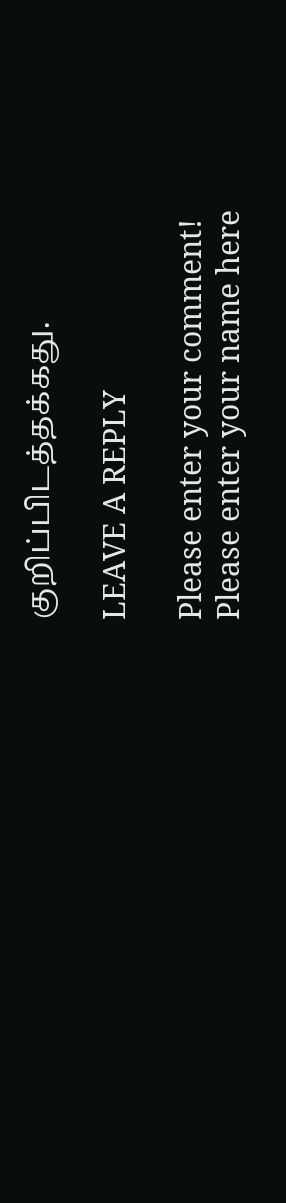குறிப்பிடத்தக்கது.

LEAVE A REPLY

Please enter your comment!
Please enter your name here